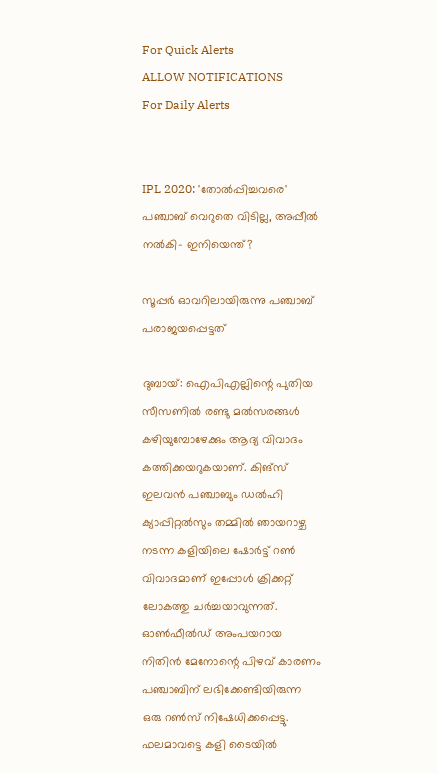For Quick Alerts
ALLOW NOTIFICATIONS
For Daily Alerts


IPL 2020: 'തോല്‍പ്പിച്ചവരെ' പഞ്ചാബ് വെറുതെ വിടില്ല, അപ്പീല്‍ നല്‍കി- ഇനിയെന്ത്?

സൂപ്പര്‍ ഓവറിലായിരുന്നു പഞ്ചാബ് പരാജയപ്പെട്ടത്

ദുബായ്: ഐപിഎല്ലിന്റെ പുതിയ സീസണില്‍ രണ്ടു മല്‍സരങ്ങള്‍ കഴിയുമ്പോഴേക്കും ആദ്യ വിവാദം കത്തിക്കയറുകയാണ്. കിങ്‌സ് ഇലവന്‍ പഞ്ചാബും ഡല്‍ഹി ക്യാപ്പിറ്റല്‍സും തമ്മില്‍ ഞായറാഴ്ച നടന്ന കളിയിലെ ഷോര്‍ട്ട് റണ്‍ വിവാദമാണ് ഇപ്പോള്‍ ക്രിക്കറ്റ് ലോകത്തു ചര്‍ച്ചയാവുന്നത്. ഓണ്‍ഫീല്‍ഡ് അംപയറായ നിതിന്‍ മേനോന്റെ പിഴവ് കാരണം പഞ്ചാബിന് ലഭിക്കേണ്ടിയിരുന്ന ഒരു റണ്‍സ് നിഷേധിക്കപ്പെട്ടു. ഫലമാവട്ടെ കളി ടൈയില്‍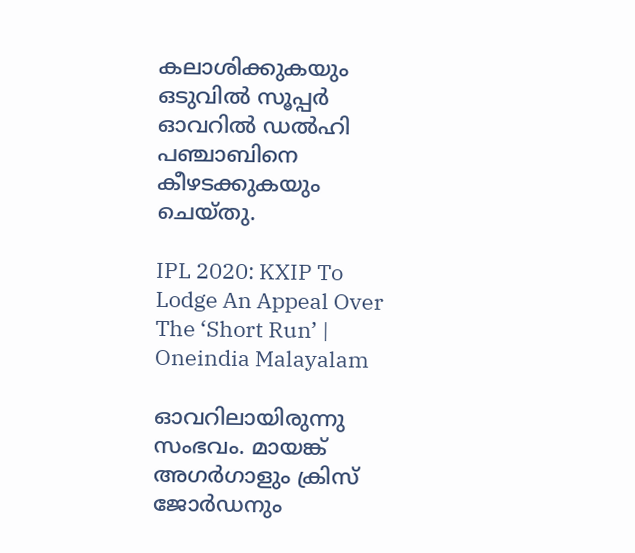കലാശിക്കുകയും ഒടുവില്‍ സൂപ്പര്‍ ഓവറില്‍ ഡല്‍ഹി പഞ്ചാബിനെ കീഴടക്കുകയും ചെയ്തു.

IPL 2020: KXIP To Lodge An Appeal Over The ‘Short Run’ | Oneindia Malayalam

ഓവറിലായിരുന്നു സംഭവം. മായങ്ക് അഗര്‍ഗാളും ക്രിസ് ജോര്‍ഡനും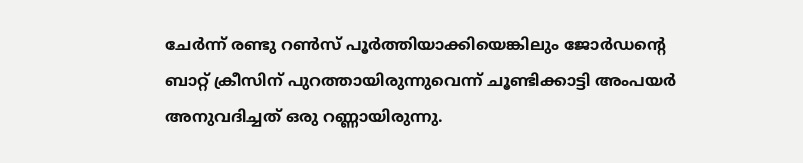ചേര്‍ന്ന് രണ്ടു റണ്‍സ് പൂര്‍ത്തിയാക്കിയെങ്കിലും ജോര്‍ഡന്റെ ബാറ്റ് ക്രീസിന് പുറത്തായിരുന്നുവെന്ന് ചൂണ്ടിക്കാട്ടി അംപയര്‍ അനുവദിച്ചത് ഒരു റണ്ണായിരുന്നു.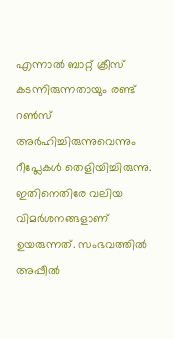എന്നാല്‍ ബാറ്റ് ക്രീസ് കടന്നിരുന്നതായും രണ്ട് റണ്‍സ് അര്‍ഹിച്ചിരുന്നുവെന്നും റീപ്ലേകള്‍ തെളിയിച്ചിരുന്നു. ഇതിനെതിരേ വലിയ വിമര്‍ശനങ്ങളാണ് ഉയരുന്നത്. സംഭവത്തില്‍ അപ്പീല്‍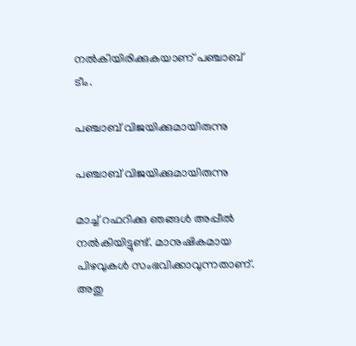നല്‍കിയിരിക്കുകയാണ് പഞ്ചാബ് ടീം.

പഞ്ചാബ് വിജയിക്കുമായിരുന്നു

പഞ്ചാബ് വിജയിക്കുമായിരുന്നു

മാച്ച് റഫറിക്കു ഞങ്ങള്‍ അപ്പീല്‍ നല്‍കിയിട്ടുണ്ട്. മാനുഷികമായ പിഴവുകള്‍ സംഭവിക്കാവുന്നതാണ്. അതു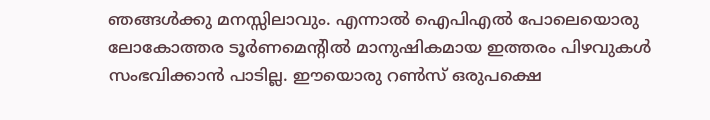ഞങ്ങള്‍ക്കു മനസ്സിലാവും. എന്നാല്‍ ഐപിഎല്‍ പോലെയൊരു ലോകോത്തര ടൂര്‍ണമെന്റില്‍ മാനുഷികമായ ഇത്തരം പിഴവുകള്‍ സംഭവിക്കാന്‍ പാടില്ല. ഈയൊരു റണ്‍സ് ഒരുപക്ഷെ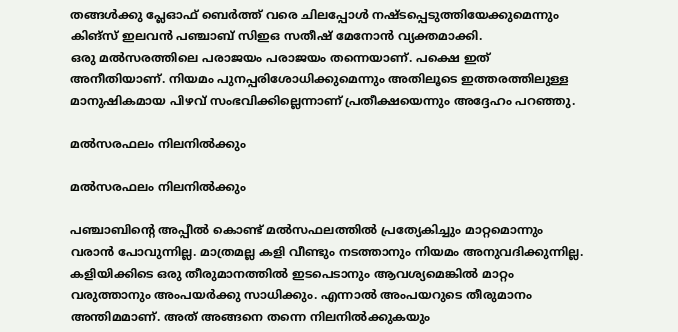തങ്ങള്‍ക്കു പ്ലേഓഫ് ബെര്‍ത്ത് വരെ ചിലപ്പോള്‍ നഷ്ടപ്പെടുത്തിയേക്കുമെന്നും കിങ്‌സ് ഇലവന്‍ പഞ്ചാബ് സിഇഒ സതീഷ് മേനോന്‍ വ്യക്തമാക്കി.
ഒരു മല്‍സരത്തിലെ പരാജയം പരാജയം തന്നെയാണ്. പക്ഷെ ഇത് അനീതിയാണ്. നിയമം പുനപ്പരിശോധിക്കുമെന്നും അതിലൂടെ ഇത്തരത്തിലുള്ള മാനുഷികമായ പിഴവ് സംഭവിക്കില്ലെന്നാണ് പ്രതീക്ഷയെന്നും അദ്ദേഹം പറഞ്ഞു.

മല്‍സരഫലം നിലനില്‍ക്കും

മല്‍സരഫലം നിലനില്‍ക്കും

പഞ്ചാബിന്റെ അപ്പീല്‍ കൊണ്ട് മല്‍സഫലത്തില്‍ പ്രത്യേകിച്ചും മാറ്റമൊന്നും വരാന്‍ പോവുന്നില്ല. മാത്രമല്ല കളി വീണ്ടും നടത്താനും നിയമം അനുവദിക്കുന്നില്ല.
കളിയിക്കിടെ ഒരു തീരുമാനത്തില്‍ ഇടപെടാനും ആവശ്യമെങ്കില്‍ മാറ്റം വരുത്താനും അംപയര്‍ക്കു സാധിക്കും. എന്നാല്‍ അംപയറുടെ തീരുമാനം അന്തിമമാണ്. അത് അങ്ങനെ തന്നെ നിലനില്‍ക്കുകയും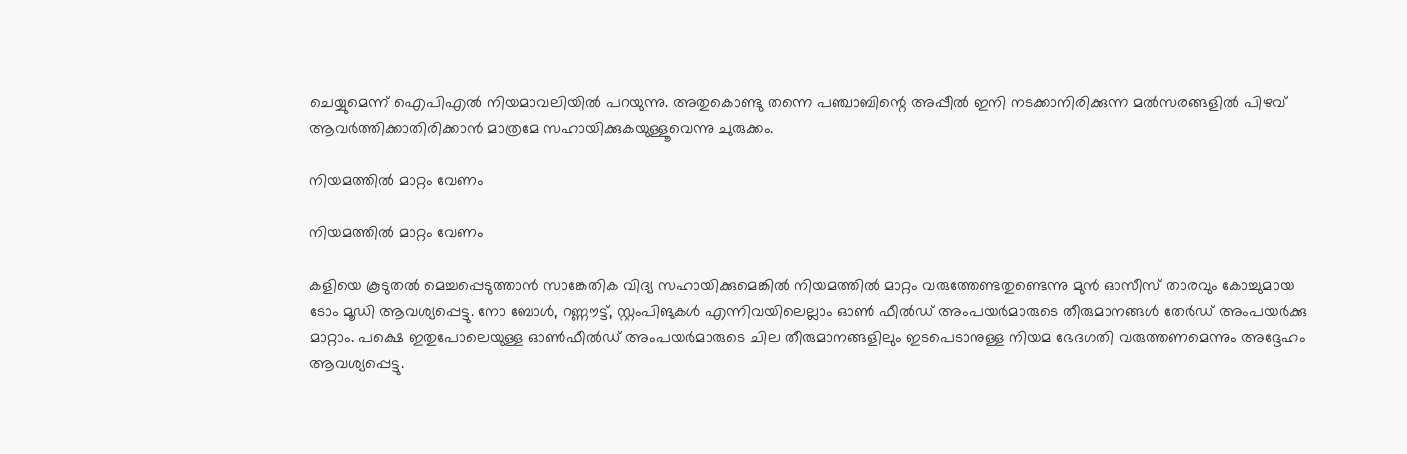ചെയ്യുമെന്ന് ഐപിഎല്‍ നിയമാവലിയില്‍ പറയുന്നു. അതുകൊണ്ടു തന്നെ പഞ്ചാബിന്റെ അപ്പീല്‍ ഇനി നടക്കാനിരിക്കുന്ന മല്‍സരങ്ങളില്‍ പിഴവ് ആവര്‍ത്തിക്കാതിരിക്കാന്‍ മാത്രമേ സഹായിക്കുകയുള്ളൂവെന്നു ചുരുക്കം.

നിയമത്തില്‍ മാറ്റം വേണം

നിയമത്തില്‍ മാറ്റം വേണം

കളിയെ കൂടുതല്‍ മെച്ചപ്പെടുത്താന്‍ സാങ്കേതിക വിദ്യ സഹായിക്കുമെങ്കില്‍ നിയമത്തില്‍ മാറ്റം വരുത്തേണ്ടതുണ്ടെന്നു മുന്‍ ഓസീസ് താരവും കോച്ചുമായ ടോം മൂഡി ആവശ്യപ്പെട്ടു. നോ ബോള്‍, റണ്ണൗട്ട്, സ്റ്റംപിങുകള്‍ എന്നിവയിലെല്ലാം ഓണ്‍ ഫീല്‍ഡ് അംപയര്‍മാരുടെ തീരുമാനങ്ങള്‍ തേര്‍ഡ് അംപയര്‍ക്കു മാറ്റാം. പക്ഷെ ഇതുപോലെയുള്ള ഓണ്‍ഫീല്‍ഡ് അംപയര്‍മാരുടെ ചില തീരുമാനങ്ങളിലും ഇടപെടാനുള്ള നിയമ ഭേദഗതി വരുത്തണമെന്നും അദ്ദേഹം ആവശ്യപ്പെട്ടു.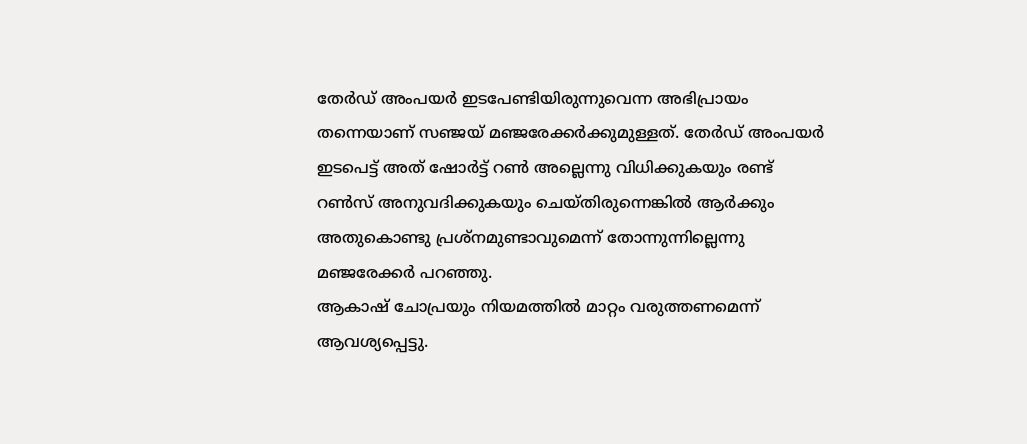തേര്‍ഡ് അംപയര്‍ ഇടപേണ്ടിയിരുന്നുവെന്ന അഭിപ്രായം തന്നെയാണ് സഞ്ജയ് മഞ്ജരേക്കര്‍ക്കുമുള്ളത്. തേര്‍ഡ് അംപയര്‍ ഇടപെട്ട് അത് ഷോര്‍ട്ട് റണ്‍ അല്ലെന്നു വിധിക്കുകയും രണ്ട് റണ്‍സ് അനുവദിക്കുകയും ചെയ്തിരുന്നെങ്കില്‍ ആര്‍ക്കും അതുകൊണ്ടു പ്രശ്‌നമുണ്ടാവുമെന്ന് തോന്നുന്നില്ലെന്നു മഞ്ജരേക്കര്‍ പറഞ്ഞു.
ആകാഷ് ചോപ്രയും നിയമത്തില്‍ മാറ്റം വരുത്തണമെന്ന് ആവശ്യപ്പെട്ടു.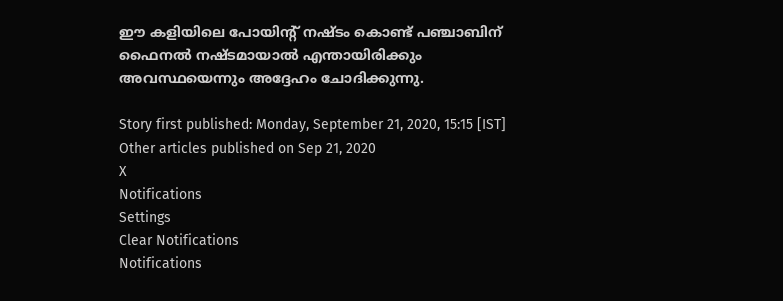ഈ കളിയിലെ പോയിന്റ് നഷ്ടം കൊണ്ട് പഞ്ചാബിന് ഫൈനല്‍ നഷ്ടമായാല്‍ എന്തായിരിക്കും അവസ്ഥയെന്നും അദ്ദേഹം ചോദിക്കുന്നു.

Story first published: Monday, September 21, 2020, 15:15 [IST]
Other articles published on Sep 21, 2020
X
Notifications
Settings
Clear Notifications
Notifications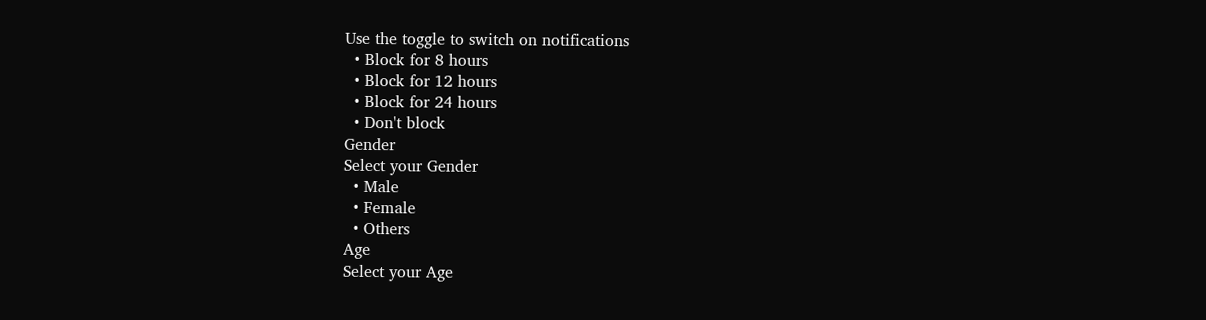Use the toggle to switch on notifications
  • Block for 8 hours
  • Block for 12 hours
  • Block for 24 hours
  • Don't block
Gender
Select your Gender
  • Male
  • Female
  • Others
Age
Select your Age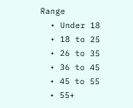Range
  • Under 18
  • 18 to 25
  • 26 to 35
  • 36 to 45
  • 45 to 55
  • 55+